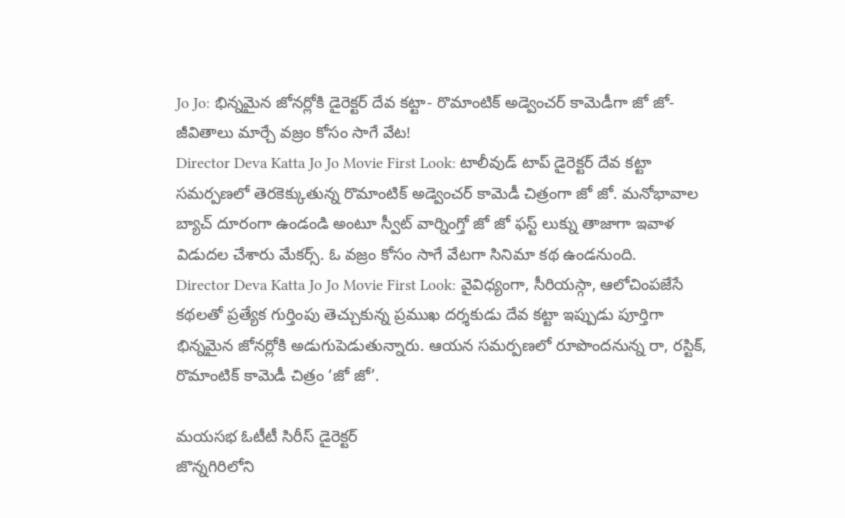Jo Jo: భిన్నమైన జోనర్లోకి డైరెక్టర్ దేవ కట్టా- రొమాంటిక్ అడ్వెంచర్ కామెడీగా జో జో- జీవితాలు మార్చే వజ్రం కోసం సాగే వేట!
Director Deva Katta Jo Jo Movie First Look: టాలీవుడ్ టాప్ డైరెక్టర్ దేవ కట్టా సమర్పణలో తెరకెక్కుతున్న రొమాంటిక్ అడ్వెంచర్ కామెడీ చిత్రంగా జో జో. మనోభావాల బ్యాచ్ దూరంగా ఉండండి అంటూ స్వీట్ వార్నింగ్తో జో జో ఫస్ట్ లుక్ను తాజాగా ఇవాళ విడుదల చేశారు మేకర్స్. ఓ వజ్రం కోసం సాగే వేటగా సినిమా కథ ఉండనుంది.
Director Deva Katta Jo Jo Movie First Look: వైవిధ్యంగా, సీరియస్గా, ఆలోచింపజేసే కథలతో ప్రత్యేక గుర్తింపు తెచ్చుకున్న ప్రముఖ దర్శకుడు దేవ కట్టా ఇప్పుడు పూర్తిగా భిన్నమైన జోనర్లోకి అడుగుపెడుతున్నారు. ఆయన సమర్పణలో రూపొందనున్న రా, రస్టిక్, రొమాంటిక్ కామెడీ చిత్రం ‘జో జో’.

మయసభ ఓటీటీ సిరీస్ డైరెక్టర్
జొన్నగిరిలోని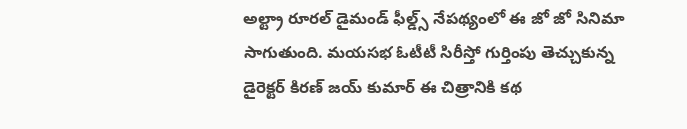అల్ట్రా రూరల్ డైమండ్ ఫీల్డ్స్ నేపథ్యంలో ఈ జో జో సినిమా సాగుతుంది. మయసభ ఓటీటీ సిరీస్తో గుర్తింపు తెచ్చుకున్న డైరెక్టర్ కిరణ్ జయ్ కుమార్ ఈ చిత్రానికి కథ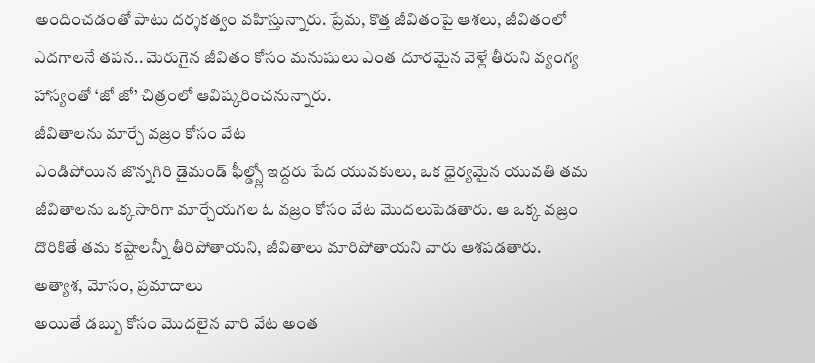అందించడంతో పాటు దర్శకత్వం వహిస్తున్నారు. ప్రేమ, కొత్త జీవితంపై ఆశలు, జీవితంలో ఎదగాలనే తపన.. మెరుగైన జీవితం కోసం మనుషులు ఎంత దూరమైన వెళ్లే తీరుని వ్యంగ్య హాస్యంతో ‘జో జో’ చిత్రంలో ఆవిష్కరించనున్నారు.
జీవితాలను మార్చే వజ్రం కోసం వేట
ఎండిపోయిన జొన్నగిరి డైమండ్ ఫీల్డ్స్లో ఇద్దరు పేద యువకులు, ఒక ధైర్యమైన యువతి తమ జీవితాలను ఒక్కసారిగా మార్చేయగల ఓ వజ్రం కోసం వేట మొదలుపెడతారు. ఆ ఒక్క వజ్రం దొరికితే తమ కష్టాలన్నీ తీరిపోతాయని, జీవితాలు మారిపోతాయని వారు ఆశపడతారు.
అత్యాశ, మోసం, ప్రమాదాలు
అయితే డబ్బు కోసం మొదలైన వారి వేట అంత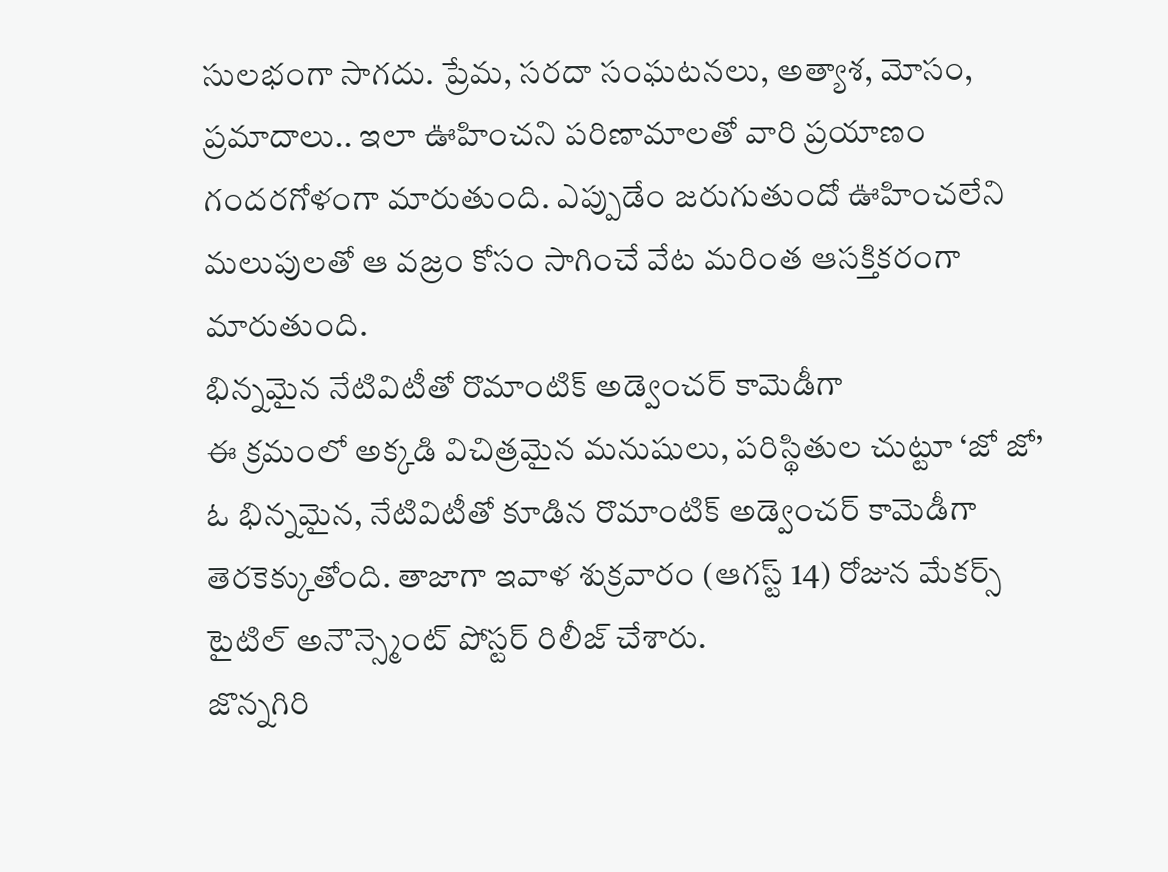సులభంగా సాగదు. ప్రేమ, సరదా సంఘటనలు, అత్యాశ, మోసం, ప్రమాదాలు.. ఇలా ఊహించని పరిణామాలతో వారి ప్రయాణం గందరగోళంగా మారుతుంది. ఎప్పుడేం జరుగుతుందో ఊహించలేని మలుపులతో ఆ వజ్రం కోసం సాగించే వేట మరింత ఆసక్తికరంగా మారుతుంది.
భిన్నమైన నేటివిటీతో రొమాంటిక్ అడ్వెంచర్ కామెడీగా
ఈ క్రమంలో అక్కడి విచిత్రమైన మనుషులు, పరిస్థితుల చుట్టూ ‘జో జో’ ఓ భిన్నమైన, నేటివిటీతో కూడిన రొమాంటిక్ అడ్వెంచర్ కామెడీగా తెరకెక్కుతోంది. తాజాగా ఇవాళ శుక్రవారం (ఆగస్ట్ 14) రోజున మేకర్స్ టైటిల్ అనౌన్స్మెంట్ పోస్టర్ రిలీజ్ చేశారు.
జొన్నగిరి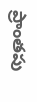ప్రాంతపు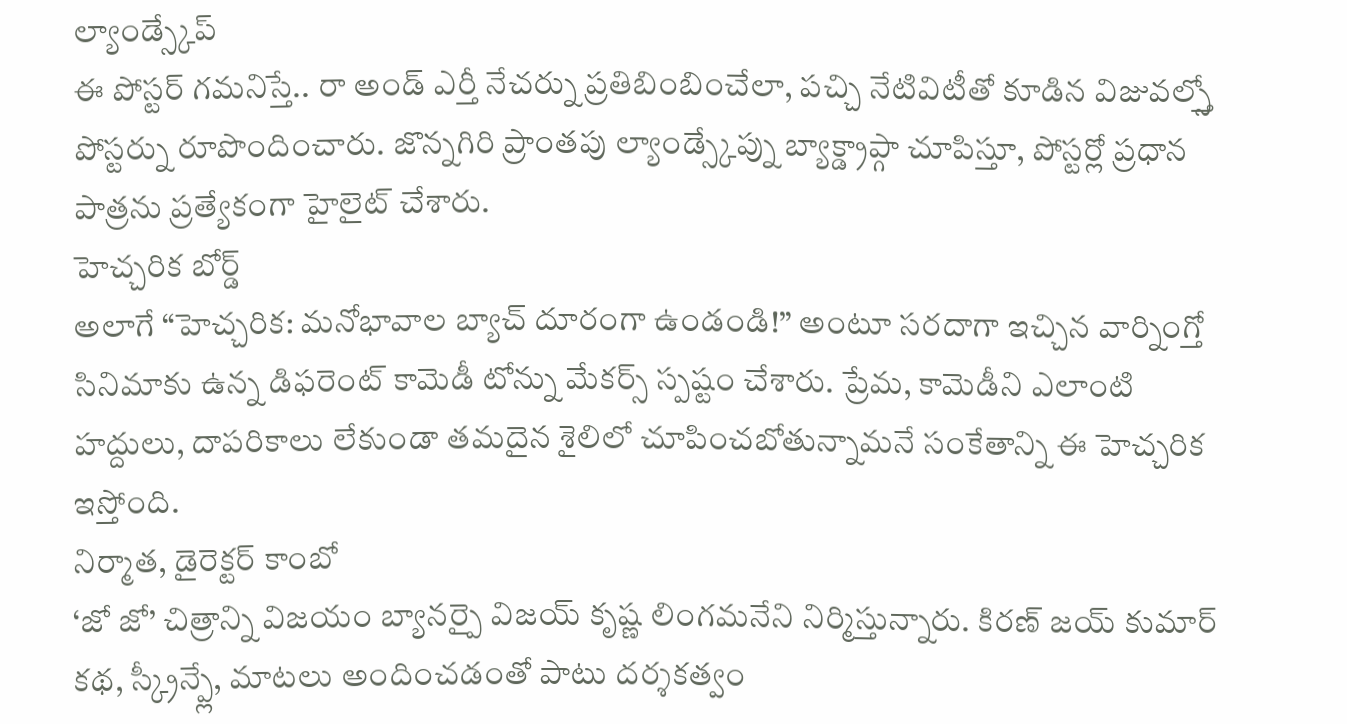ల్యాండ్స్కేప్
ఈ పోస్టర్ గమనిస్తే.. రా అండ్ ఎర్తీ నేచర్ను ప్రతిబింబించేలా, పచ్చి నేటివిటీతో కూడిన విజువల్స్తో పోస్టర్ను రూపొందించారు. జొన్నగిరి ప్రాంతపు ల్యాండ్స్కేప్ను బ్యాక్డ్రాప్గా చూపిస్తూ, పోస్టర్లో ప్రధాన పాత్రను ప్రత్యేకంగా హైలైట్ చేశారు.
హెచ్చరిక బోర్డ్
అలాగే “హెచ్చరిక: మనోభావాల బ్యాచ్ దూరంగా ఉండండి!” అంటూ సరదాగా ఇచ్చిన వార్నింగ్తో సినిమాకు ఉన్న డిఫరెంట్ కామెడీ టోన్ను మేకర్స్ స్పష్టం చేశారు. ప్రేమ, కామెడీని ఎలాంటి హద్దులు, దాపరికాలు లేకుండా తమదైన శైలిలో చూపించబోతున్నామనే సంకేతాన్ని ఈ హెచ్చరిక ఇస్తోంది.
నిర్మాత, డైరెక్టర్ కాంబో
‘జో జో’ చిత్రాన్ని విజయం బ్యానర్పై విజయ్ కృష్ణ లింగమనేని నిర్మిస్తున్నారు. కిరణ్ జయ్ కుమార్ కథ, స్క్రీన్ప్లే, మాటలు అందించడంతో పాటు దర్శకత్వం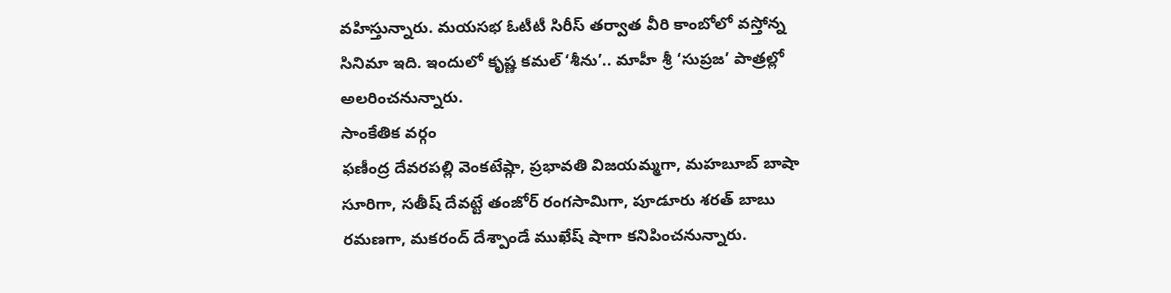వహిస్తున్నారు. మయసభ ఓటీటీ సిరీస్ తర్వాత వీరి కాంబోలో వస్తోన్న సినిమా ఇది. ఇందులో కృష్ణ కమల్ ‘శీను’.. మాహీ శ్రీ ‘సుప్రజ’ పాత్రల్లో అలరించనున్నారు.
సాంకేతిక వర్గం
ఫణీంద్ర దేవరపల్లి వెంకటేష్గా, ప్రభావతి విజయమ్మగా, మహబూబ్ బాషా సూరిగా, సతీష్ దేవట్టే తంజోర్ రంగసామిగా, పూడూరు శరత్ బాబు రమణగా, మకరంద్ దేశ్పాండే ముఖేష్ షాగా కనిపించనున్నారు.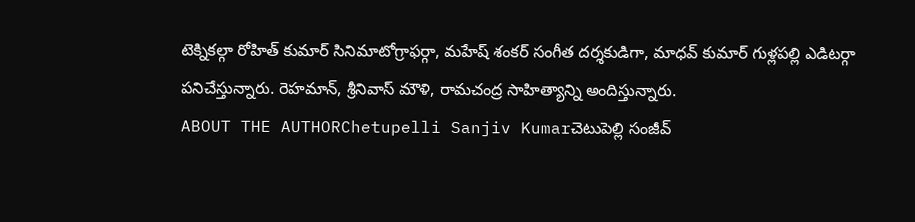టెక్నికల్గా రోహిత్ కుమార్ సినిమాటోగ్రాఫర్గా, మహేష్ శంకర్ సంగీత దర్శకుడిగా, మాధవ్ కుమార్ గుళ్లపల్లి ఎడిటర్గా పనిచేస్తున్నారు. రెహమాన్, శ్రీనివాస్ మౌళి, రామచంద్ర సాహిత్యాన్ని అందిస్తున్నారు.
ABOUT THE AUTHORChetupelli Sanjiv Kumarచెటుపెల్లి సంజీవ్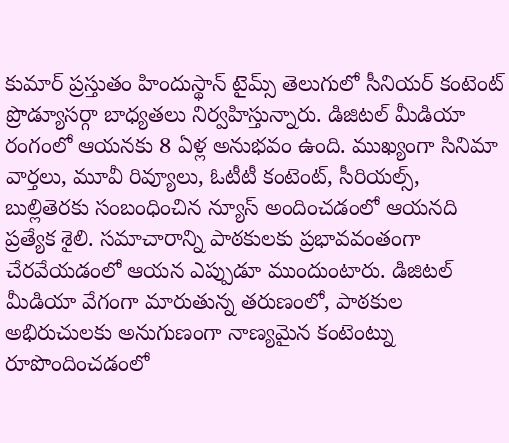కుమార్ ప్రస్తుతం హిందుస్థాన్ టైమ్స్ తెలుగులో సీనియర్ కంటెంట్ ప్రొడ్యూసర్గా బాధ్యతలు నిర్వహిస్తున్నారు. డిజిటల్ మీడియా రంగంలో ఆయనకు 8 ఏళ్ల అనుభవం ఉంది. ముఖ్యంగా సినిమా వార్తలు, మూవీ రివ్యూలు, ఓటీటీ కంటెంట్, సీరియల్స్, బుల్లితెరకు సంబంధించిన న్యూస్ అందించడంలో ఆయనది ప్రత్యేక శైలి. సమాచారాన్ని పాఠకులకు ప్రభావవంతంగా చేరవేయడంలో ఆయన ఎప్పుడూ ముందుంటారు. డిజిటల్ మీడియా వేగంగా మారుతున్న తరుణంలో, పాఠకుల అభిరుచులకు అనుగుణంగా నాణ్యమైన కంటెంట్ను రూపొందించడంలో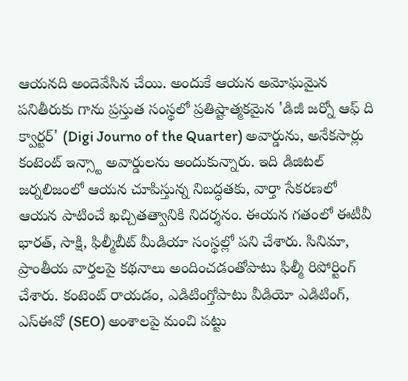ఆయనది అందెవేసిన చేయి. అందుకే ఆయన అమోఘమైన పనితీరుకు గాను ప్రస్తుత సంస్థలో ప్రతిష్టాత్మకమైన 'డిజీ జర్నో ఆఫ్ ది క్వార్టర్' (Digi Journo of the Quarter) అవార్డును, అనేకసార్లు కంటెంట్ ఇన్స్టా అవార్డులను అందుకున్నారు. ఇది డిజిటల్ జర్నలిజంలో ఆయన చూపిస్తున్న నిబద్ధతకు, వార్తా సేకరణలో ఆయన పాటించే ఖచ్చితత్వానికి నిదర్శనం. ఈయన గతంలో ఈటీవీ భారత్, సాక్షి, ఫిల్మీబీట్ మీడియా సంస్థల్లో పని చేశారు. సినిమా, ప్రాంతీయ వార్తలపై కథనాలు అందించడంతోపాటు ఫిల్మీ రిపోర్టింగ్ చేశారు. కంటెంట్ రాయడం, ఎడిటింగ్తోపాటు వీడియో ఎడిటింగ్, ఎస్ఈవో (SEO) అంశాలపై మంచి పట్టు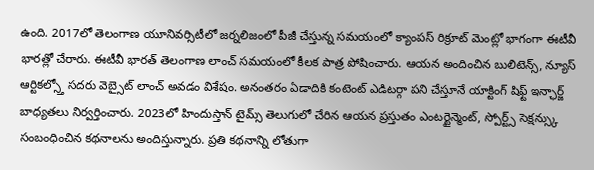ఉంది. 2017లో తెలంగాణ యూనివర్సిటీలో జర్నలిజంలో పీజీ చేస్తున్న సమయంలో క్యాంపస్ రిక్రూట్ మెంట్లో భాగంగా ఈటీవీ భారత్లో చేరారు. ఈటీవీ భారత్ తెలంగాణ లాంచ్ సమయంలో కీలక పాత్ర పోషించారు. ఆయన అందించిన బులిటెన్స్, న్యూస్ ఆర్టికల్స్తో సదరు వెబ్సైట్ లాంచ్ అవడం విశేషం. అనంతరం ఏడాదికి కంటెంట్ ఎడిటర్గా పని చేస్తూనే యాక్టింగ్ షిఫ్ట్ ఇన్ఛార్జ్ బాధ్యతలు నిర్వర్తించారు. 2023లో హిందుస్తాన్ టైమ్స్ తెలుగులో చేరిన ఆయన ప్రస్తుతం ఎంటర్టైన్మెంట్, స్పోర్ట్స్ సెక్షన్స్కు సంబంధించిన కథనాలను అందిస్తున్నారు. ప్రతి కథనాన్ని లోతుగా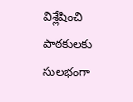విశ్లేషించి పాఠకులకు సులభంగా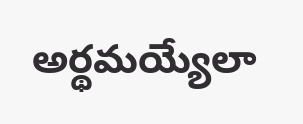అర్థమయ్యేలా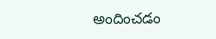అందించడం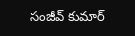సంజీవ్ కుమార్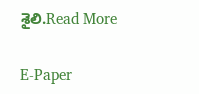శైలి.Read More

E-Paper